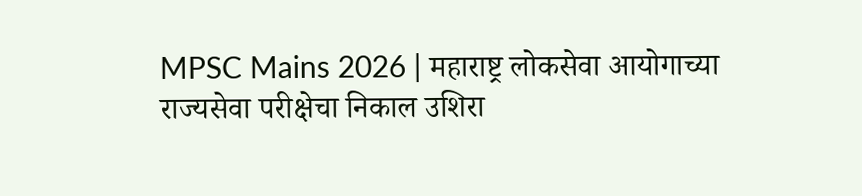MPSC Mains 2026 | महाराष्ट्र लोकसेवा आयोगाच्या राज्यसेवा परीक्षेचा निकाल उशिरा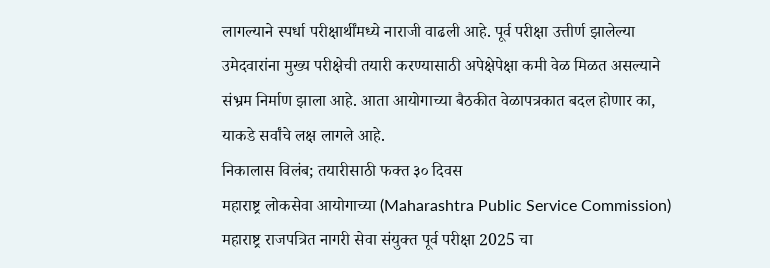लागल्याने स्पर्धा परीक्षार्थींमध्ये नाराजी वाढली आहे. पूर्व परीक्षा उत्तीर्ण झालेल्या उमेदवारांना मुख्य परीक्षेची तयारी करण्यासाठी अपेक्षेपेक्षा कमी वेळ मिळत असल्याने संभ्रम निर्माण झाला आहे. आता आयोगाच्या बैठकीत वेळापत्रकात बदल होणार का, याकडे सर्वांचे लक्ष लागले आहे.
निकालास विलंब; तयारीसाठी फक्त ३० दिवस
महाराष्ट्र लोकसेवा आयोगाच्या (Maharashtra Public Service Commission) महाराष्ट्र राजपत्रित नागरी सेवा संयुक्त पूर्व परीक्षा 2025 चा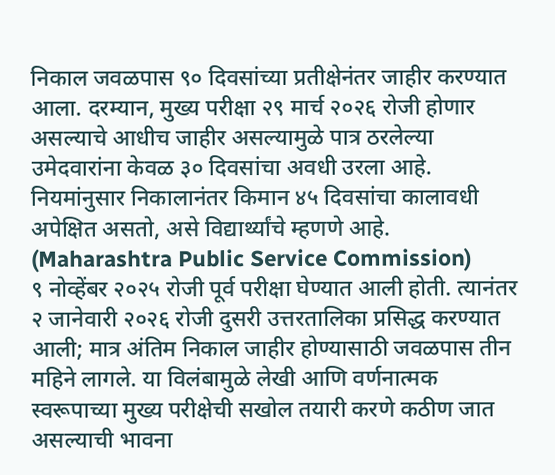निकाल जवळपास ९० दिवसांच्या प्रतीक्षेनंतर जाहीर करण्यात आला. दरम्यान, मुख्य परीक्षा २९ मार्च २०२६ रोजी होणार असल्याचे आधीच जाहीर असल्यामुळे पात्र ठरलेल्या उमेदवारांना केवळ ३० दिवसांचा अवधी उरला आहे. नियमांनुसार निकालानंतर किमान ४५ दिवसांचा कालावधी अपेक्षित असतो, असे विद्यार्थ्यांचे म्हणणे आहे. (Maharashtra Public Service Commission)
९ नोव्हेंबर २०२५ रोजी पूर्व परीक्षा घेण्यात आली होती. त्यानंतर २ जानेवारी २०२६ रोजी दुसरी उत्तरतालिका प्रसिद्ध करण्यात आली; मात्र अंतिम निकाल जाहीर होण्यासाठी जवळपास तीन महिने लागले. या विलंबामुळे लेखी आणि वर्णनात्मक स्वरूपाच्या मुख्य परीक्षेची सखोल तयारी करणे कठीण जात असल्याची भावना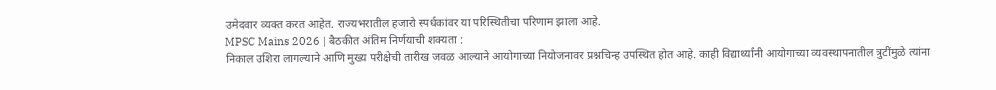उमेदवार व्यक्त करत आहेत. राज्यभरातील हजारो स्पर्धकांवर या परिस्थितीचा परिणाम झाला आहे.
MPSC Mains 2026 | बैठकीत अंतिम निर्णयाची शक्यता :
निकाल उशिरा लागल्याने आणि मुख्य परीक्षेची तारीख जवळ आल्याने आयोगाच्या नियोजनावर प्रश्नचिन्ह उपस्थित होत आहे. काही विद्यार्थ्यांनी आयोगाच्या व्यवस्थापनातील त्रुटींमुळे त्यांना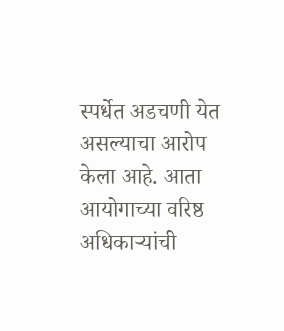स्पर्धेत अडचणी येत असल्याचा आरोप केला आहे. आता आयोगाच्या वरिष्ठ अधिकाऱ्यांची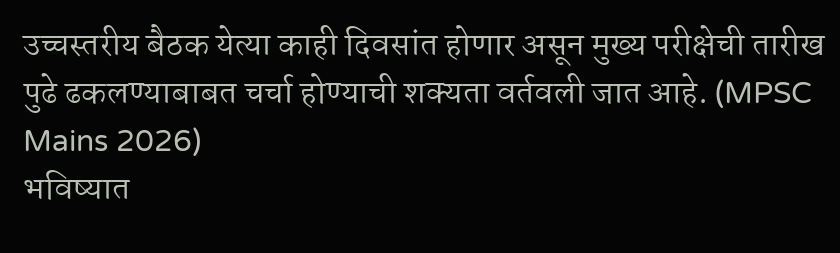उच्चस्तरीय बैठक येत्या काही दिवसांत होणार असून मुख्य परीक्षेची तारीख पुढे ढकलण्याबाबत चर्चा होण्याची शक्यता वर्तवली जात आहे. (MPSC Mains 2026)
भविष्यात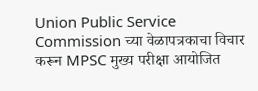Union Public Service Commission च्या वेळापत्रकाचा विचार करून MPSC मुख्य परीक्षा आयोजित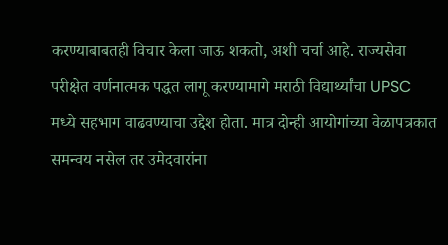करण्याबाबतही विचार केला जाऊ शकतो, अशी चर्चा आहे. राज्यसेवा परीक्षेत वर्णनात्मक पद्धत लागू करण्यामागे मराठी विद्यार्थ्यांचा UPSC मध्ये सहभाग वाढवण्याचा उद्देश होता. मात्र दोन्ही आयोगांच्या वेळापत्रकात समन्वय नसेल तर उमेदवारांना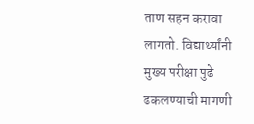ताण सहन करावा लागतो. विद्यार्थ्यांनी मुख्य परीक्षा पुढे ढकलण्याची मागणी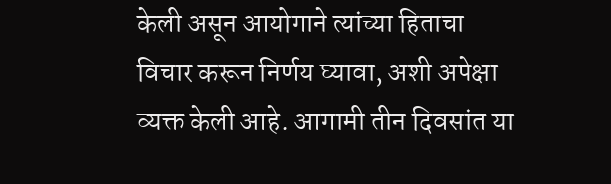केली असून आयोगाने त्यांच्या हिताचा विचार करून निर्णय घ्यावा, अशी अपेक्षा व्यक्त केली आहे. आगामी तीन दिवसांत या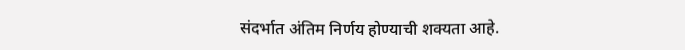संदर्भात अंतिम निर्णय होण्याची शक्यता आहे.